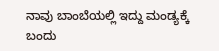ನಾವು ಬಾಂಬೆಯಲ್ಲಿ ಇದ್ದು ಮಂಡ್ಯಕ್ಕೆ ಬಂದು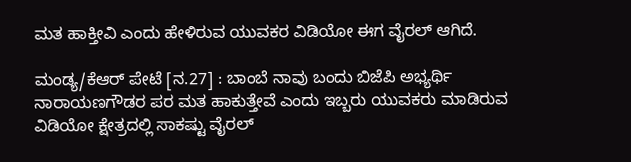ಮತ ಹಾಕ್ತೀವಿ ಎಂದು ಹೇಳಿರುವ ಯುವಕರ ವಿಡಿಯೋ ಈಗ ವೈರಲ್ ಆಗಿದೆ.

ಮಂಡ್ಯ/ಕೆಆರ್ ಪೇಟೆ [ನ.27] : ಬಾಂಬೆ ನಾವು ಬಂದು ಬಿಜೆಪಿ ಅಭ್ಯರ್ಥಿ ನಾರಾಯಣಗೌಡರ ಪರ ಮತ ಹಾಕುತ್ತೇವೆ ಎಂದು ಇಬ್ಬರು ಯುವಕರು ಮಾಡಿರುವ ವಿಡಿಯೋ ಕ್ಷೇತ್ರದಲ್ಲಿ ಸಾಕಷ್ಟು ವೈರಲ್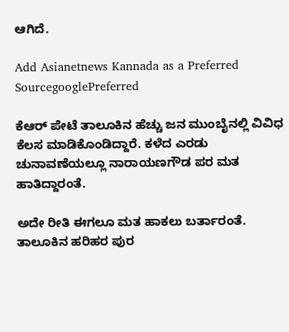ಆಗಿದೆ.

Add Asianetnews Kannada as a Preferred SourcegooglePreferred

ಕೆಆರ್ ಪೇಟೆ ತಾಲೂಕಿನ ಹೆಚ್ಚು ಜನ ಮುಂಬೈನಲ್ಲಿ ವಿವಿಧ ಕೆಲಸ ಮಾಡಿಕೊಂಡಿದ್ದಾರೆ. ಕಳೆದ ಎರಡು ಚುನಾವಣೆಯಲ್ಲೂ ನಾರಾಯಣಗೌಡ ಪರ ಮತ ಹಾತಿದ್ದಾರಂತೆ.

ಅದೇ ರೀತಿ ಈಗಲೂ ಮತ ಹಾಕಲು ಬರ್ತಾರಂತೆ. ತಾಲೂಕಿನ ಹರಿಹರ ಪುರ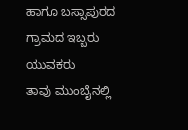ಹಾಗೂ ಬಸ್ಸಾಪುರದ ಗ್ರಾಮದ ಇಬ್ಬರು ಯುವಕರು
ತಾವು ಮುಂಬೈನಲ್ಲಿ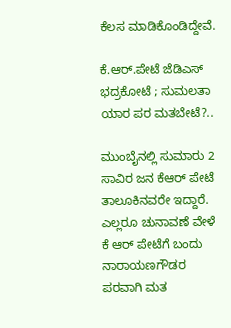ಕೆಲಸ ಮಾಡಿಕೊಂಡಿದ್ದೇವೆ.

ಕೆ.ಆರ್.ಪೇಟೆ ಜೆಡಿಎಸ್ ಭದ್ರಕೋಟೆ ; ಸುಮಲತಾ ಯಾರ ಪರ ಮತಬೇಟೆ?..

ಮುಂಬೈನಲ್ಲಿ ಸುಮಾರು 2 ಸಾವಿರ ಜನ ಕೆಆರ್ ಪೇಟೆ ತಾಲೂಕಿನವರೇ ಇದ್ದಾರೆ. ಎಲ್ಲರೂ ಚುನಾವಣೆ ವೇಳೆ ಕೆ ಆರ್ ಪೇಟೆಗೆ ಬಂದು ನಾರಾಯಣಗೌಡರ ಪರವಾಗಿ ಮತ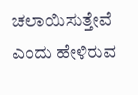ಚಲಾಯಿಸುತ್ತೇವೆ ಎಂದು ಹೇಳಿರುವ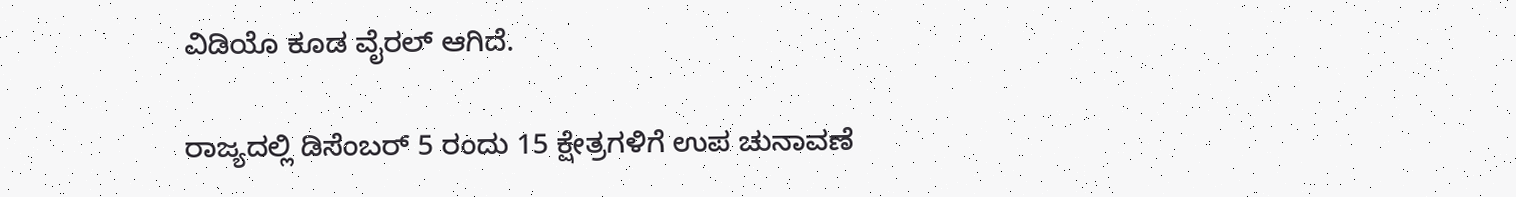ವಿಡಿಯೊ ಕೂಡ ವೈರಲ್ ಆಗಿದೆ.

ರಾಜ್ಯದಲ್ಲಿ ಡಿಸೆಂಬರ್ 5 ರಂದು 15 ಕ್ಷೇತ್ರಗಳಿಗೆ ಉಪ ಚುನಾವಣೆ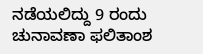ನಡೆಯಲಿದ್ದು 9 ರಂದು ಚುನಾವಣಾ ಫಲಿತಾಂಶ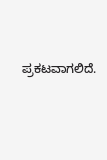ಪ್ರಕಟವಾಗಲಿದೆ.